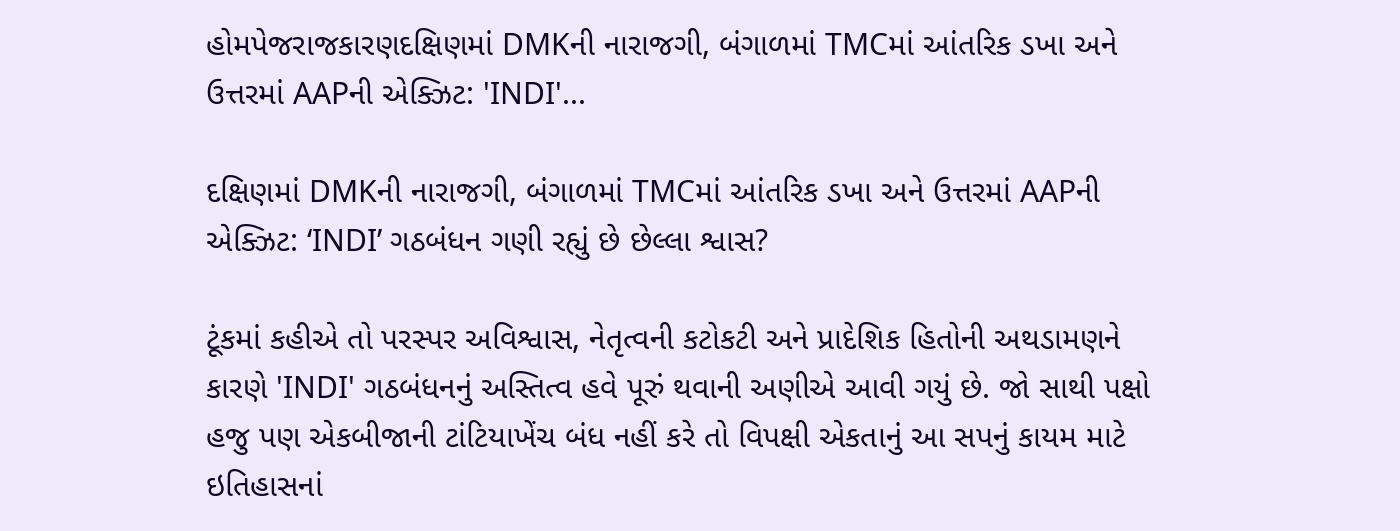હોમપેજરાજકારણદક્ષિણમાં DMKની નારાજગી, બંગાળમાં TMCમાં આંતરિક ડખા અને ઉત્તરમાં AAPની એક્ઝિટ: 'INDI'...

દક્ષિણમાં DMKની નારાજગી, બંગાળમાં TMCમાં આંતરિક ડખા અને ઉત્તરમાં AAPની એક્ઝિટ: ‘INDI’ ગઠબંધન ગણી રહ્યું છે છેલ્લા શ્વાસ?

ટૂંકમાં કહીએ તો પરસ્પર અવિશ્વાસ, નેતૃત્વની કટોકટી અને પ્રાદેશિક હિતોની અથડામણને કારણે 'INDI' ગઠબંધનનું અસ્તિત્વ હવે પૂરું થવાની અણીએ આવી ગયું છે. જો સાથી પક્ષો હજુ પણ એકબીજાની ટાંટિયાખેંચ બંધ નહીં કરે તો વિપક્ષી એકતાનું આ સપનું કાયમ માટે ઇતિહાસનાં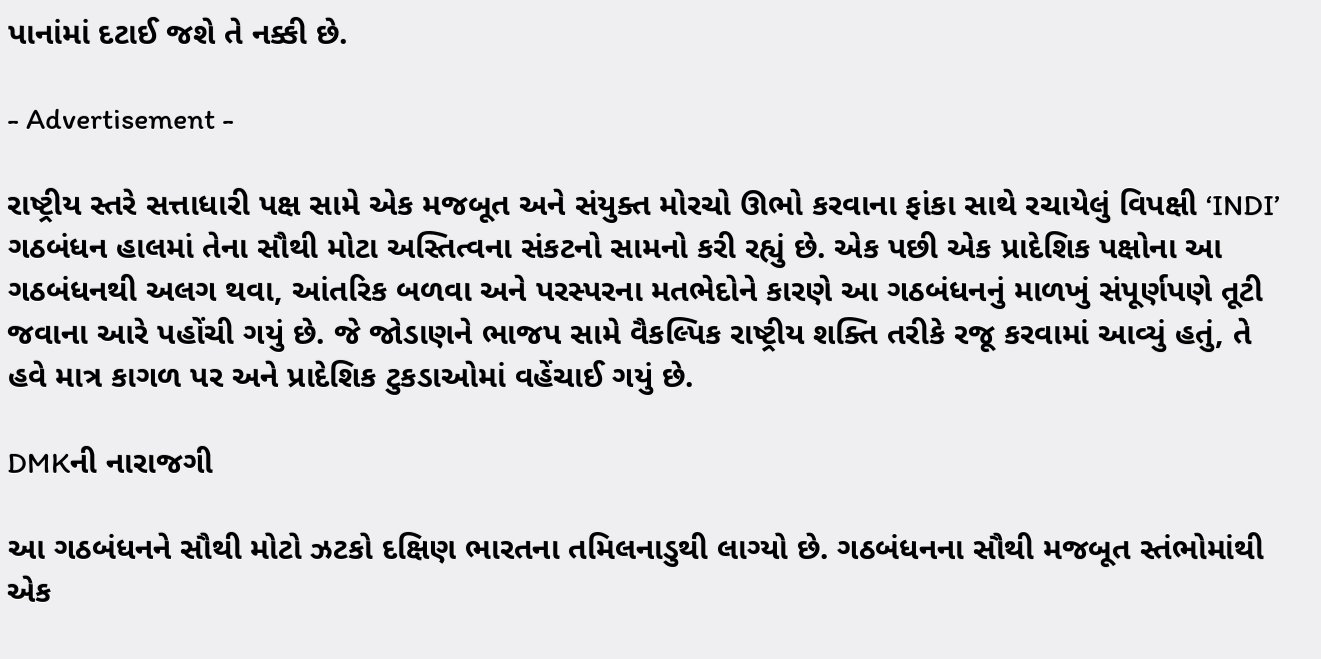પાનાંમાં દટાઈ જશે તે નક્કી છે.

- Advertisement -

રાષ્ટ્રીય સ્તરે સત્તાધારી પક્ષ સામે એક મજબૂત અને સંયુક્ત મોરચો ઊભો કરવાના ફાંકા સાથે રચાયેલું વિપક્ષી ‘INDI’ ગઠબંધન હાલમાં તેના સૌથી મોટા અસ્તિત્વના સંકટનો સામનો કરી રહ્યું છે. એક પછી એક પ્રાદેશિક પક્ષોના આ ગઠબંધનથી અલગ થવા, આંતરિક બળવા અને પરસ્પરના મતભેદોને કારણે આ ગઠબંધનનું માળખું સંપૂર્ણપણે તૂટી જવાના આરે પહોંચી ગયું છે. જે જોડાણને ભાજપ સામે વૈકલ્પિક રાષ્ટ્રીય શક્તિ તરીકે રજૂ કરવામાં આવ્યું હતું, તે હવે માત્ર કાગળ પર અને પ્રાદેશિક ટુકડાઓમાં વહેંચાઈ ગયું છે.

DMKની નારાજગી

આ ગઠબંધનને સૌથી મોટો ઝટકો દક્ષિણ ભારતના તમિલનાડુથી લાગ્યો છે. ગઠબંધનના સૌથી મજબૂત સ્તંભોમાંથી એક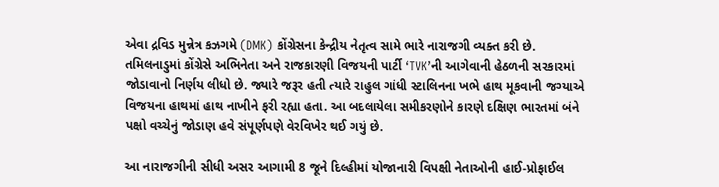એવા દ્રવિડ મુન્નેત્ર કઝગમે (DMK) કોંગ્રેસના કેન્દ્રીય નેતૃત્વ સામે ભારે નારાજગી વ્યક્ત કરી છે. તમિલનાડુમાં કોંગ્રેસે અભિનેતા અને રાજકારણી વિજયની પાર્ટી ‘TVK’ની આગેવાની હેઠળની સરકારમાં જોડાવાનો નિર્ણય લીધો છે. જ્યારે જરૂર હતી ત્યારે રાહુલ ગાંધી સ્ટાલિનના ખભે હાથ મૂકવાની જગ્યાએ વિજયના હાથમાં હાથ નાખીને ફરી રહ્યા હતા. આ બદલાયેલા સમીકરણોને કારણે દક્ષિણ ભારતમાં બંને પક્ષો વચ્ચેનું જોડાણ હવે સંપૂર્ણપણે વેરવિખેર થઈ ગયું છે.

આ નારાજગીની સીધી અસર આગામી 8 જૂને દિલ્હીમાં યોજાનારી વિપક્ષી નેતાઓની હાઈ-પ્રોફાઈલ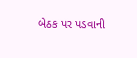બેઠક પર પડવાની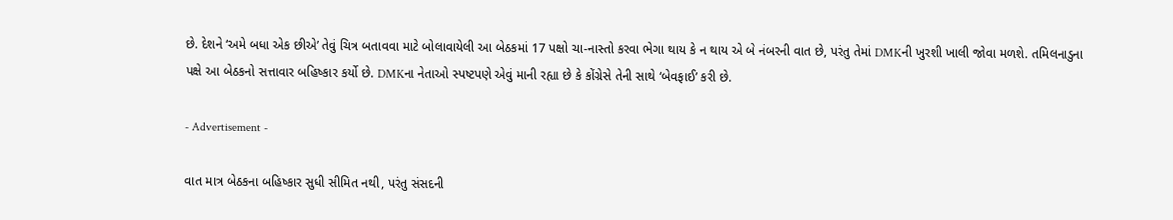છે. દેશને ‘અમે બધા એક છીએ’ તેવું ચિત્ર બતાવવા માટે બોલાવાયેલી આ બેઠકમાં 17 પક્ષો ચા-નાસ્તો કરવા ભેગા થાય કે ન થાય એ બે નંબરની વાત છે, પરંતુ તેમાં DMKની ખુરશી ખાલી જોવા મળશે. તમિલનાડુના પક્ષે આ બેઠકનો સત્તાવાર બહિષ્કાર કર્યો છે. DMKના નેતાઓ સ્પષ્ટપણે એવું માની રહ્યા છે કે કોંગ્રેસે તેની સાથે ‘બેવફાઈ’ કરી છે.

- Advertisement -

વાત માત્ર બેઠકના બહિષ્કાર સુધી સીમિત નથી, પરંતુ સંસદની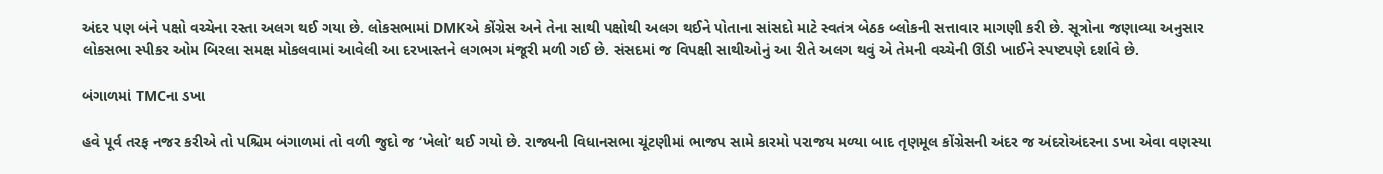અંદર પણ બંને પક્ષો વચ્ચેના રસ્તા અલગ થઈ ગયા છે. લોકસભામાં DMKએ કોંગ્રેસ અને તેના સાથી પક્ષોથી અલગ થઈને પોતાના સાંસદો માટે સ્વતંત્ર બેઠક બ્લોકની સત્તાવાર માગણી કરી છે. સૂત્રોના જણાવ્યા અનુસાર લોકસભા સ્પીકર ઓમ બિરલા સમક્ષ મોકલવામાં આવેલી આ દરખાસ્તને લગભગ મંજૂરી મળી ગઈ છે. સંસદમાં જ વિપક્ષી સાથીઓનું આ રીતે અલગ થવું એ તેમની વચ્ચેની ઊંડી ખાઈને સ્પષ્ટપણે દર્શાવે છે.

બંગાળમાં TMCના ડખા

હવે પૂર્વ તરફ નજર કરીએ તો પશ્ચિમ બંગાળમાં તો વળી જુદો જ ‘ખેલો’ થઈ ગયો છે. રાજ્યની વિધાનસભા ચૂંટણીમાં ભાજપ સામે કારમો પરાજય મળ્યા બાદ તૃણમૂલ કોંગ્રેસની અંદર જ અંદરોઅંદરના ડખા એવા વણસ્યા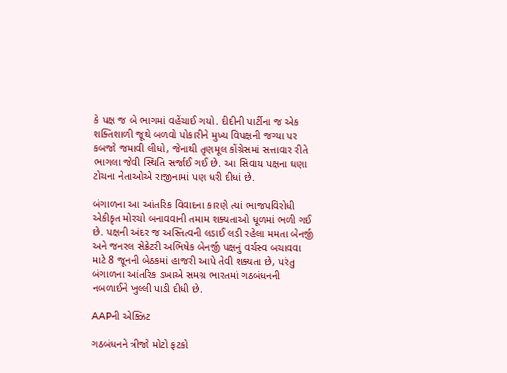કે પક્ષ જ બે ભાગમાં વહેંચાઈ ગયો. દીદીની પાર્ટીના જ એક શક્તિશાળી જૂથે બળવો પોકારીને મુખ્ય વિપક્ષની જગ્યા પર કબજો જમાવી લીધો, જેનાથી તૃણમૂલ કોંગ્રેસમાં સત્તાવાર રીતે ભાગલા જેવી સ્થિતિ સર્જાઈ ગઈ છે. આ સિવાય પક્ષના ઘણા ટોચના નેતાઓએ રાજીનામાં પણ ધરી દીધાં છે.

બંગાળના આ આંતરિક વિવાદના કારણે ત્યાં ભાજપવિરોધી એકીકૃત મોરચો બનાવવાની તમામ શક્યતાઓ ધૂળમાં ભળી ગઈ છે. પક્ષની અંદર જ અસ્તિત્વની લડાઈ લડી રહેલા મમતા બેનર્જી અને જનરલ સેક્રેટરી અભિષેક બેનર્જી પક્ષનું વર્ચસ્વ બચાવવા માટે 8 જૂનની બેઠકમાં હાજરી આપે તેવી શક્યતા છે, પરંતુ બંગાળના આંતરિક ડખાએ સમગ્ર ભારતમાં ગઠબંધનની નબળાઈને ખુલ્લી પાડી દીધી છે.

AAPની એક્ઝિટ

ગઠબંધનને ત્રીજો મોટો ફટકો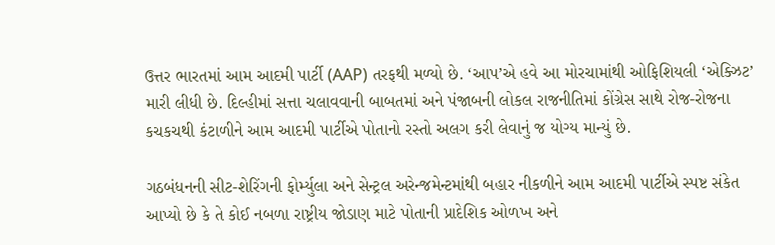ઉત્તર ભારતમાં આમ આદમી પાર્ટી (AAP) તરફથી મળ્યો છે. ‘આપ’એ હવે આ મોરચામાંથી ઓફિશિયલી ‘એક્ઝિટ’ મારી લીધી છે. દિલ્હીમાં સત્તા ચલાવવાની બાબતમાં અને પંજાબની લોકલ રાજનીતિમાં કોંગ્રેસ સાથે રોજ-રોજના કચકચથી કંટાળીને આમ આદમી પાર્ટીએ પોતાનો રસ્તો અલગ કરી લેવાનું જ યોગ્ય માન્યું છે.

ગઠબંધનની સીટ-શેરિંગની ફોર્મ્યુલા અને સેન્ટ્રલ અરેન્જમેન્ટમાંથી બહાર નીકળીને આમ આદમી પાર્ટીએ સ્પષ્ટ સંકેત આપ્યો છે કે તે કોઈ નબળા રાષ્ટ્રીય જોડાણ માટે પોતાની પ્રાદેશિક ઓળખ અને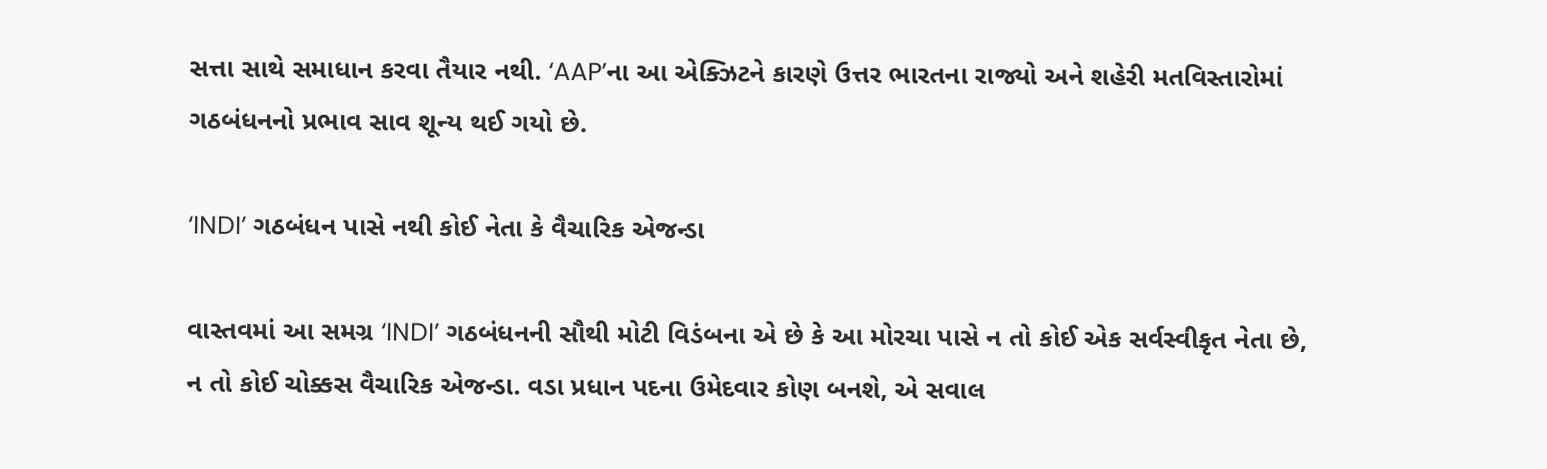સત્તા સાથે સમાધાન કરવા તૈયાર નથી. ‘AAP’ના આ એક્ઝિટને કારણે ઉત્તર ભારતના રાજ્યો અને શહેરી મતવિસ્તારોમાં ગઠબંધનનો પ્રભાવ સાવ શૂન્ય થઈ ગયો છે.

‘INDI’ ગઠબંધન પાસે નથી કોઈ નેતા કે વૈચારિક એજન્ડા

વાસ્તવમાં આ સમગ્ર ‘INDI’ ગઠબંધનની સૌથી મોટી વિડંબના એ છે કે આ મોરચા પાસે ન તો કોઈ એક સર્વસ્વીકૃત નેતા છે, ન તો કોઈ ચોક્કસ વૈચારિક એજન્ડા. વડા પ્રધાન પદના ઉમેદવાર કોણ બનશે, એ સવાલ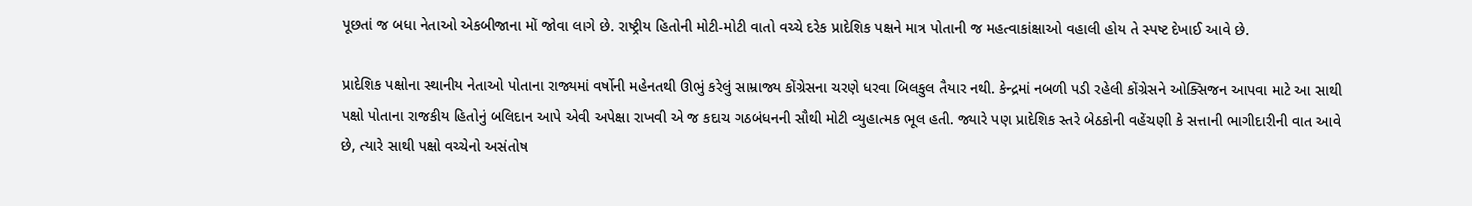પૂછતાં જ બધા નેતાઓ એકબીજાના મોં જોવા લાગે છે. રાષ્ટ્રીય હિતોની મોટી-મોટી વાતો વચ્ચે દરેક પ્રાદેશિક પક્ષને માત્ર પોતાની જ મહત્વાકાંક્ષાઓ વહાલી હોય તે સ્પષ્ટ દેખાઈ આવે છે.

પ્રાદેશિક પક્ષોના સ્થાનીય નેતાઓ પોતાના રાજ્યમાં વર્ષોની મહેનતથી ઊભું કરેલું સામ્રાજ્ય કોંગ્રેસના ચરણે ધરવા બિલકુલ તૈયાર નથી. કેન્દ્રમાં નબળી પડી રહેલી કોંગ્રેસને ઓક્સિજન આપવા માટે આ સાથી પક્ષો પોતાના રાજકીય હિતોનું બલિદાન આપે એવી અપેક્ષા રાખવી એ જ કદાચ ગઠબંધનની સૌથી મોટી વ્યુહાત્મક ભૂલ હતી. જ્યારે પણ પ્રાદેશિક સ્તરે બેઠકોની વહેંચણી કે સત્તાની ભાગીદારીની વાત આવે છે, ત્યારે સાથી પક્ષો વચ્ચેનો અસંતોષ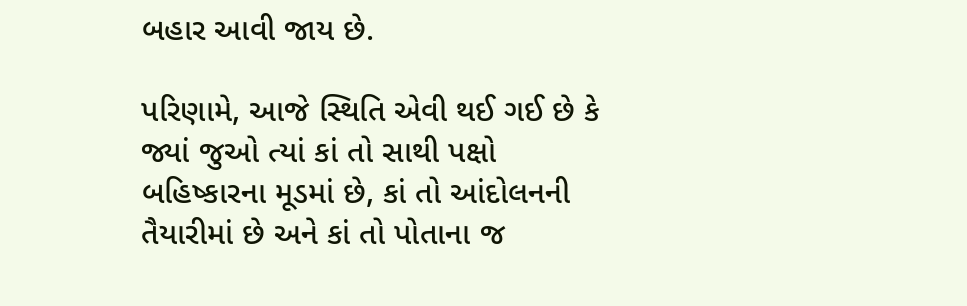બહાર આવી જાય છે.

પરિણામે, આજે સ્થિતિ એવી થઈ ગઈ છે કે જ્યાં જુઓ ત્યાં કાં તો સાથી પક્ષો બહિષ્કારના મૂડમાં છે, કાં તો આંદોલનની તૈયારીમાં છે અને કાં તો પોતાના જ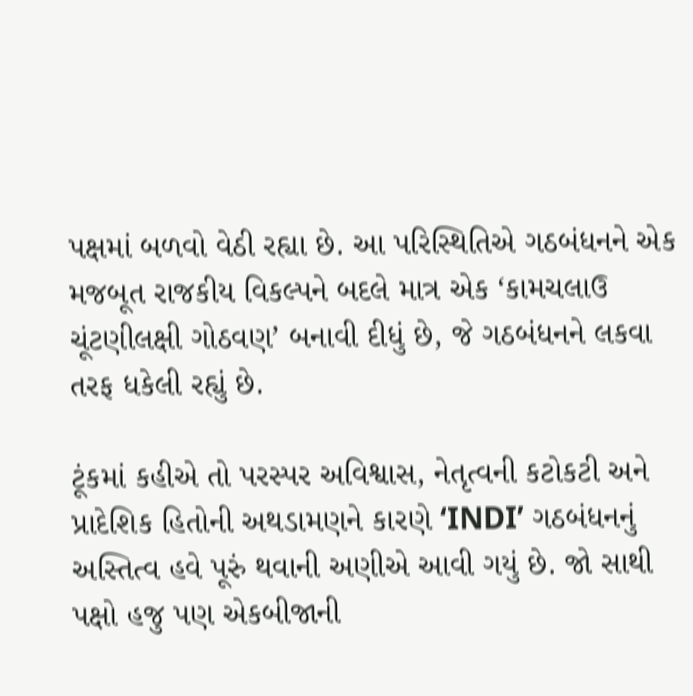પક્ષમાં બળવો વેઠી રહ્યા છે. આ પરિસ્થિતિએ ગઠબંધનને એક મજબૂત રાજકીય વિકલ્પને બદલે માત્ર એક ‘કામચલાઉ ચૂંટણીલક્ષી ગોઠવણ’ બનાવી દીધું છે, જે ગઠબંધનને લકવા તરફ ધકેલી રહ્યું છે.

ટૂંકમાં કહીએ તો પરસ્પર અવિશ્વાસ, નેતૃત્વની કટોકટી અને પ્રાદેશિક હિતોની અથડામણને કારણે ‘INDI’ ગઠબંધનનું અસ્તિત્વ હવે પૂરું થવાની અણીએ આવી ગયું છે. જો સાથી પક્ષો હજુ પણ એકબીજાની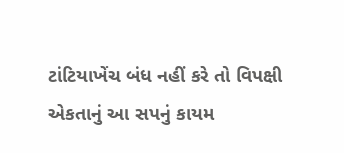ટાંટિયાખેંચ બંધ નહીં કરે તો વિપક્ષી એકતાનું આ સપનું કાયમ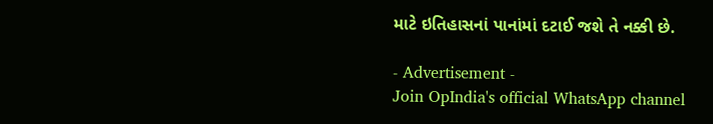માટે ઇતિહાસનાં પાનાંમાં દટાઈ જશે તે નક્કી છે.

- Advertisement -
Join OpIndia's official WhatsApp channel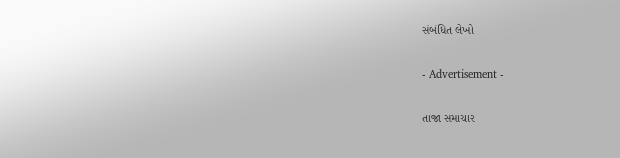સંબંધિત લેખો

- Advertisement -

તાજા સમાચાર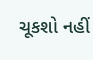ચૂકશો નહીં